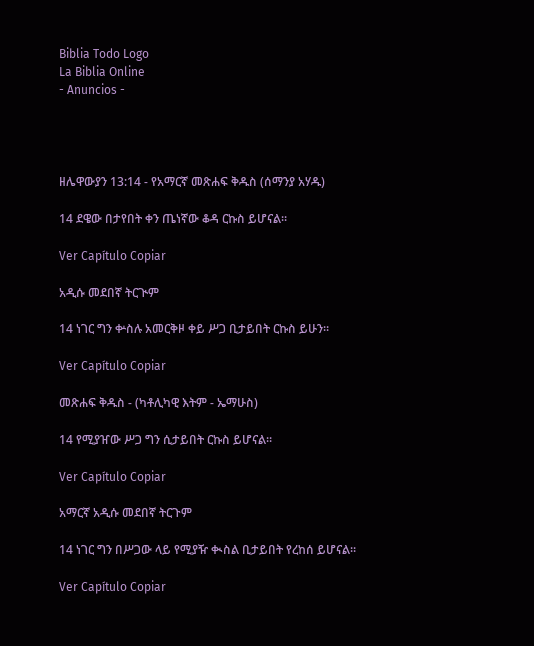Biblia Todo Logo
La Biblia Online
- Anuncios -




ዘሌዋውያን 13:14 - የአማርኛ መጽሐፍ ቅዱስ (ሰማንያ አሃዱ)

14 ደዌው በታየበት ቀን ጤነኛው ቆዳ ርኩስ ይሆናል።

Ver Capítulo Copiar

አዲሱ መደበኛ ትርጒም

14 ነገር ግን ቍስሉ አመርቅዞ ቀይ ሥጋ ቢታይበት ርኩስ ይሁን።

Ver Capítulo Copiar

መጽሐፍ ቅዱስ - (ካቶሊካዊ እትም - ኤማሁስ)

14 የሚያዠው ሥጋ ግን ሲታይበት ርኩስ ይሆናል።

Ver Capítulo Copiar

አማርኛ አዲሱ መደበኛ ትርጉም

14 ነገር ግን በሥጋው ላይ የሚያዥ ቊስል ቢታይበት የረከሰ ይሆናል።

Ver Capítulo Copiar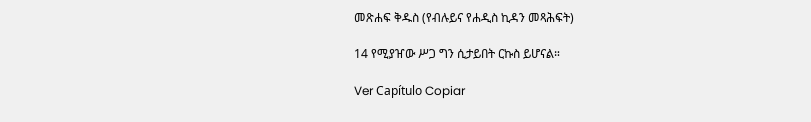መጽሐፍ ቅዱስ (የብሉይና የሐዲስ ኪዳን መጻሕፍት)

14 የሚያዠው ሥጋ ግን ሲታይበት ርኩስ ይሆናል።

Ver Capítulo Copiar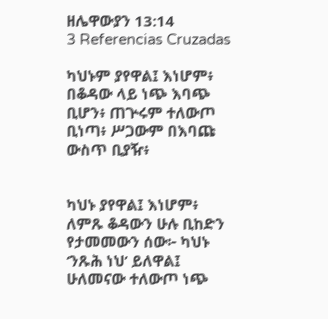ዘሌዋውያን 13:14
3 Referencias Cruzadas

ካህኑም ያየዋል፤ እነሆም፥ በቆዳው ላይ ነጭ እባጭ ቢሆን፥ ጠጕሩም ተለውጦ ቢነጣ፥ ሥጋውም በእባጩ ውስጥ ቢያዥ፥


ካህኑ ያየዋል፤ እነሆም፥ ለምጹ ቆዳውን ሁሉ ቢከድን የታመመውን ሰው፦ ካህኑ ‘ንጹሕ ነህ’ ይለዋል፤ ሁለመናው ተለውጦ ነጭ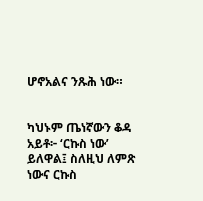ሆኖአልና ንጹሕ ነው።


ካህኑም ጤነኛውን ቆዳ አይቶ፦ ‘ርኩስ ነው’ ይለዋል፤ ስለዚህ ለምጽ ነውና ርኩስ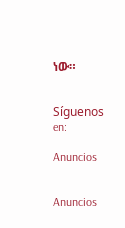ነው።


Síguenos en:

Anuncios


Anuncios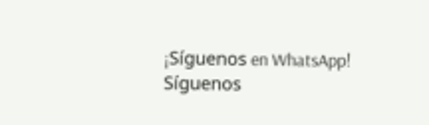¡Síguenos en WhatsApp! Síguenos